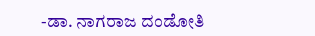-ಡಾ. ನಾಗರಾಜ ದಂಡೋತಿ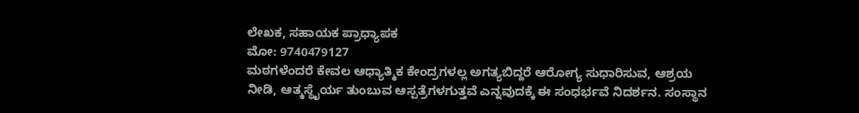ಲೇಖಕ, ಸಹಾಯಕ ಪ್ರಾಧ್ಯಾಪಕ
ಮೋ: 9740479127
ಮಠಗಳೆಂದರೆ ಕೇವಲ ಆಧ್ಯಾತ್ಮಿಕ ಕೇಂದ್ರಗಳಲ್ಲ ಅಗತ್ಯಬಿದ್ದರೆ ಆರೋಗ್ಯ ಸುಧಾರಿಸುವ, ಆಶ್ರಯ ನೀಡಿ, ಆತ್ಮಸ್ಥೈರ್ಯ ತುಂಬುವ ಆಸ್ಪತ್ರೆಗಳಗುತ್ತವೆ ಎನ್ನವುದಕ್ಕೆ ಈ ಸಂಧರ್ಭವೆ ನಿದರ್ಶನ. ಸಂಸ್ಥಾನ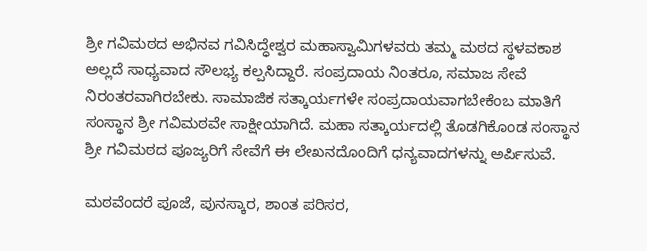ಶ್ರೀ ಗವಿಮಠದ ಅಭಿನವ ಗವಿಸಿದ್ಧೇಶ್ವರ ಮಹಾಸ್ವಾಮಿಗಳವರು ತಮ್ಮ ಮಠದ ಸ್ಥಳವಕಾಶ ಅಲ್ಲದೆ ಸಾಧ್ಯವಾದ ಸೌಲಭ್ಯ ಕಲ್ಪಸಿದ್ದಾರೆ. ಸಂಪ್ರದಾಯ ನಿಂತರೂ, ಸಮಾಜ ಸೇವೆ ನಿರಂತರವಾಗಿರಬೇಕು. ಸಾಮಾಜಿಕ ಸತ್ಕಾರ್ಯಗಳೇ ಸಂಪ್ರದಾಯವಾಗಬೇಕೆಂಬ ಮಾತಿಗೆ ಸಂಸ್ಥಾನ ಶ್ರೀ ಗವಿಮಠವೇ ಸಾಕ್ಷೀಯಾಗಿದೆ. ಮಹಾ ಸತ್ಕಾರ್ಯದಲ್ಲಿ ತೊಡಗಿಕೊಂಡ ಸಂಸ್ಥಾನ ಶ್ರೀ ಗವಿಮಠದ ಪೂಜ್ಯರಿಗೆ ಸೇವೆಗೆ ಈ ಲೇಖನದೊಂದಿಗೆ ಧನ್ಯವಾದಗಳನ್ನು ಅರ್ಪಿಸುವೆ.

ಮಠವೆಂದರೆ ಪೂಜೆ, ಪುನಸ್ಕಾರ, ಶಾಂತ ಪರಿಸರ,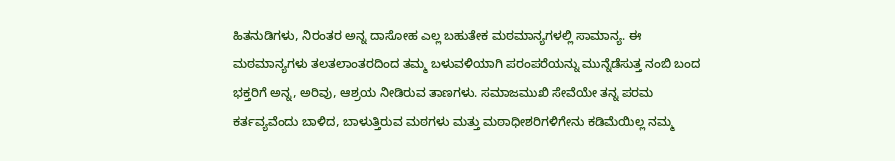ಹಿತನುಡಿಗಳು, ನಿರಂತರ ಅನ್ನ ದಾಸೋಹ ಎಲ್ಲ ಬಹುತೇಕ ಮಠಮಾನ್ಯಗಳಲ್ಲಿ ಸಾಮಾನ್ಯ. ಈ ಮಠಮಾನ್ಯಗಳು ತಲತಲಾಂತರದಿಂದ ತಮ್ಮ ಬಳುವಳಿಯಾಗಿ ಪರಂಪರೆಯನ್ನು ಮುನ್ನೆಡೆಸುತ್ತ ನಂಬಿ ಬಂದ ಭಕ್ತರಿಗೆ ಅನ್ನ, ಅರಿವು, ಆಶ್ರಯ ನೀಡಿರುವ ತಾಣಗಳು. ಸಮಾಜಮುಖಿ ಸೇವೆಯೇ ತನ್ನ ಪರಮ ಕರ್ತವ್ಯವೆಂದು ಬಾಳಿದ, ಬಾಳುತ್ತಿರುವ ಮಠಗಳು ಮತ್ತು ಮಠಾಧೀಶರಿಗಳಿಗೇನು ಕಡಿಮೆಯಿಲ್ಲ ನಮ್ಮ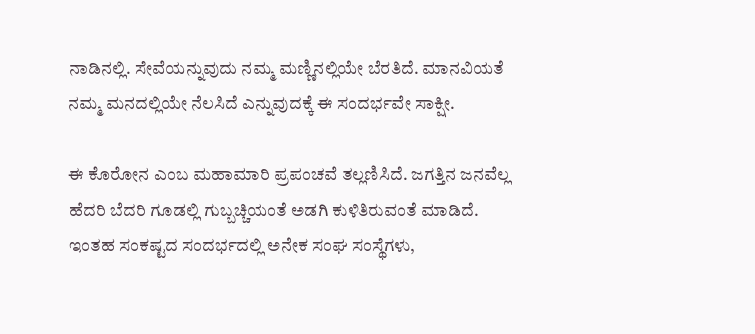ನಾಡಿನಲ್ಲಿ. ಸೇವೆಯನ್ನುವುದು ನಮ್ಮ ಮಣ್ಣಿನಲ್ಲಿಯೇ ಬೆರತಿದೆ. ಮಾನವಿಯತೆ ನಮ್ಮ ಮನದಲ್ಲಿಯೇ ನೆಲಸಿದೆ ಎನ್ನುವುದಕ್ಕೆ ಈ ಸಂದರ್ಭವೇ ಸಾಕ್ಷೀ.

ಈ ಕೊರೋನ ಎಂಬ ಮಹಾಮಾರಿ ಪ್ರಪಂಚವೆ ತಲ್ಲಣಿಸಿದೆ. ಜಗತ್ತಿನ ಜನವೆಲ್ಲ ಹೆದರಿ ಬೆದರಿ ಗೂಡಲ್ಲಿ ಗುಬ್ಬಚ್ಚಿಯಂತೆ ಅಡಗಿ ಕುಳಿತಿರುವಂತೆ ಮಾಡಿದೆ. ಇಂತಹ ಸಂಕಷ್ಟದ ಸಂದರ್ಭದಲ್ಲಿ ಅನೇಕ ಸಂಘ ಸಂಸ್ಥೆಗಳು,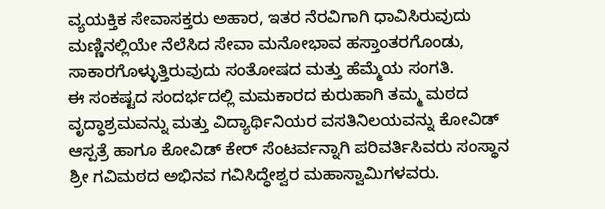ವ್ಯಯಕ್ತಿಕ ಸೇವಾಸಕ್ತರು ಅಹಾರ, ಇತರ ನೆರವಿಗಾಗಿ ಧಾವಿಸಿರುವುದು ಮಣ್ಣಿನಲ್ಲಿಯೇ ನೆಲೆಸಿದ ಸೇವಾ ಮನೋಭಾವ ಹಸ್ತಾಂತರಗೊಂಡು, ಸಾಕಾರಗೊಳ್ಳುತ್ತಿರುವುದು ಸಂತೋಷದ ಮತ್ತು ಹೆಮ್ಮೆಯ ಸಂಗತಿ.
ಈ ಸಂಕಷ್ಟದ ಸಂದರ್ಭದಲ್ಲಿ ಮಮಕಾರದ ಕುರುಹಾಗಿ ತಮ್ಮ ಮಠದ ವೃದ್ಧಾಶ್ರಮವನ್ನು ಮತ್ತು ವಿದ್ಯಾರ್ಥಿನಿಯರ ವಸತಿನಿಲಯವನ್ನು ಕೋವಿಡ್ ಆಸ್ಪತ್ರೆ ಹಾಗೂ ಕೋವಿಡ್ ಕೇರ್ ಸೆಂಟರ್ವನ್ನಾಗಿ ಪರಿವರ್ತಿಸಿವರು ಸಂಸ್ಥಾನ ಶ್ರೀ ಗವಿಮಠದ ಅಭಿನವ ಗವಿಸಿದ್ಧೇಶ್ವರ ಮಹಾಸ್ವಾಮಿಗಳವರು.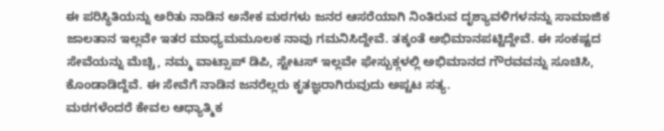ಈ ಪರಿಸ್ಥಿತಿಯನ್ನು ಅರಿತು ನಾಡಿನ ಅನೇಕ ಮಠಗಳು ಜನರ ಆಸರೆಯಾಗಿ ನಿಂತಿರುವ ದೃಶ್ಯಾವಳಿಗಳನನ್ನು ಸಾಮಾಜಿಕ ಜಾಲತಾನ ಇಲ್ಲವೇ ಇತರ ಮಾಧ್ಯಮಮೂಲಕ ನಾವು ಗಮನಿಸಿದ್ದೇವೆ. ತಕ್ಕಂತೆ ಅಭಿಮಾನಪಟ್ಟಿದ್ದೇವೆ. ಈ ಸಂಕಷ್ಟದ ಸೇವೆಯನ್ನು ಮೆಚ್ಚಿ, ನಮ್ಮ ವಾಟ್ಸಾಪ್ ಡಿಪಿ, ಸ್ಟೇಟಸ್ ಇಲ್ಲವೇ ಫೇಸ್ಬುಕ್ಗಳಲ್ಲಿ ಅಭಿಮಾನದ ಗೌರವವನ್ನು ಸೂಚಿಸಿ, ಕೊಂಡಾಡಿದ್ದೆವೆ. ಈ ಸೇವೆಗೆ ನಾಡಿನ ಜನರೆಲ್ಲರು ಕೃತಜ್ಞರಾಗಿರುವುದು ಅಪ್ಟಟ ಸತ್ಯ.
ಮಠಗಳೆಂದರೆ ಕೇವಲ ಆಧ್ಯಾತ್ಮಿಕ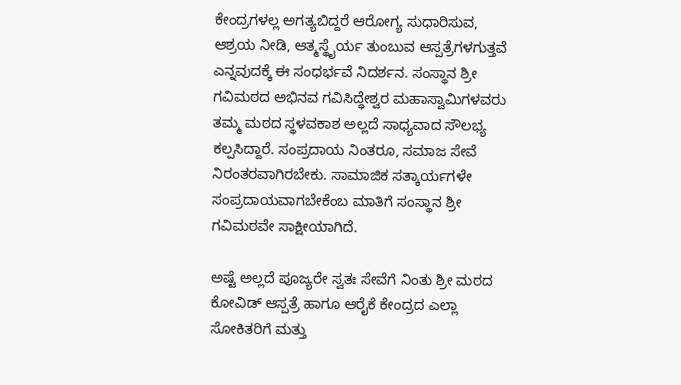ಕೇಂದ್ರಗಳಲ್ಲ ಅಗತ್ಯಬಿದ್ದರೆ ಆರೋಗ್ಯ ಸುಧಾರಿಸುವ, ಆಶ್ರಯ ನೀಡಿ, ಆತ್ಮಸ್ಥೈರ್ಯ ತುಂಬುವ ಆಸ್ಪತ್ರೆಗಳಗುತ್ತವೆ ಎನ್ನವುದಕ್ಕೆ ಈ ಸಂಧರ್ಭವೆ ನಿದರ್ಶನ. ಸಂಸ್ಥಾನ ಶ್ರೀ ಗವಿಮಠದ ಅಭಿನವ ಗವಿಸಿದ್ಧೇಶ್ವರ ಮಹಾಸ್ವಾಮಿಗಳವರು ತಮ್ಮ ಮಠದ ಸ್ಥಳವಕಾಶ ಅಲ್ಲದೆ ಸಾಧ್ಯವಾದ ಸೌಲಭ್ಯ ಕಲ್ಪಸಿದ್ದಾರೆ. ಸಂಪ್ರದಾಯ ನಿಂತರೂ, ಸಮಾಜ ಸೇವೆ ನಿರಂತರವಾಗಿರಬೇಕು. ಸಾಮಾಜಿಕ ಸತ್ಕಾರ್ಯಗಳೇ ಸಂಪ್ರದಾಯವಾಗಬೇಕೆಂಬ ಮಾತಿಗೆ ಸಂಸ್ಥಾನ ಶ್ರೀ ಗವಿಮಠವೇ ಸಾಕ್ಷೀಯಾಗಿದೆ.

ಅಷ್ಟೆ ಅಲ್ಲದೆ ಪೂಜ್ಯರೇ ಸ್ವತಃ ಸೇವೆಗೆ ನಿಂತು ಶ್ರೀ ಮಠದ ಕೋವಿಡ್ ಆಸ್ಪತ್ರೆ ಹಾಗೂ ಆರೈಕೆ ಕೇಂದ್ರದ ಎಲ್ಲಾ ಸೋಕಿತರಿಗೆ ಮತ್ತು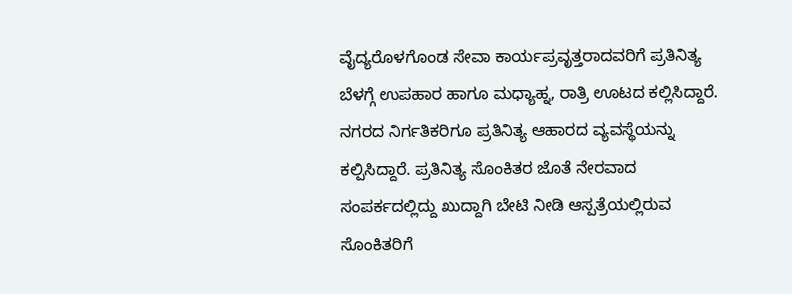ವೈದ್ಯರೊಳಗೊಂಡ ಸೇವಾ ಕಾರ್ಯಪ್ರವೃತ್ತರಾದವರಿಗೆ ಪ್ರತಿನಿತ್ಯ ಬೆಳಗ್ಗೆ ಉಪಹಾರ ಹಾಗೂ ಮಧ್ಯಾಹ್ನ, ರಾತ್ರಿ ಊಟದ ಕಲ್ಲಿಸಿದ್ದಾರೆ. ನಗರದ ನಿರ್ಗತಿಕರಿಗೂ ಪ್ರತಿನಿತ್ಯ ಆಹಾರದ ವ್ಯವಸ್ಥೆಯನ್ನು ಕಲ್ಪಿಸಿದ್ದಾರೆ. ಪ್ರತಿನಿತ್ಯ ಸೊಂಕಿತರ ಜೊತೆ ನೇರವಾದ ಸಂಪರ್ಕದಲ್ಲಿದ್ದು ಖುದ್ದಾಗಿ ಬೇಟಿ ನೀಡಿ ಆಸ್ಪತ್ರೆಯಲ್ಲಿರುವ ಸೊಂಕಿತರಿಗೆ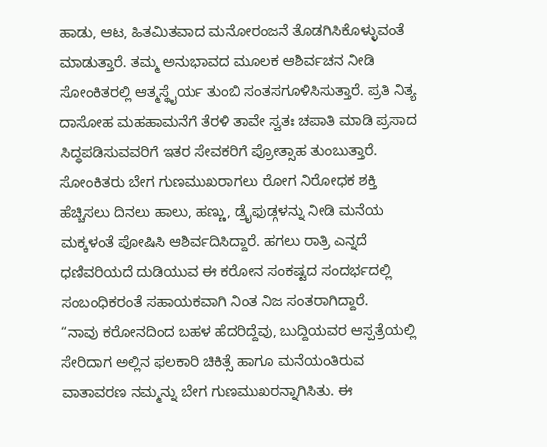ಹಾಡು, ಆಟ, ಹಿತಮಿತವಾದ ಮನೋರಂಜನೆ ತೊಡಗಿಸಿಕೊಳ್ಳುವಂತೆ ಮಾಡುತ್ತಾರೆ. ತಮ್ಮ ಅನುಭಾವದ ಮೂಲಕ ಆಶಿರ್ವಚನ ನೀಡಿ ಸೋಂಕಿತರಲ್ಲಿ ಆತ್ಮಸ್ಥೈರ್ಯ ತುಂಬಿ ಸಂತಸಗೂಳಿಸಿಸುತ್ತಾರೆ. ಪ್ರತಿ ನಿತ್ಯ ದಾಸೋಹ ಮಹಹಾಮನೆಗೆ ತೆರಳಿ ತಾವೇ ಸ್ವತಃ ಚಪಾತಿ ಮಾಡಿ ಪ್ರಸಾದ ಸಿದ್ಧಪಡಿಸುವವರಿಗೆ ಇತರ ಸೇವಕರಿಗೆ ಪ್ರೋತ್ಸಾಹ ತುಂಬುತ್ತಾರೆ. ಸೋಂಕಿತರು ಬೇಗ ಗುಣಮುಖರಾಗಲು ರೋಗ ನಿರೋಧಕ ಶಕ್ತಿ ಹೆಚ್ಚಿಸಲು ದಿನಲು ಹಾಲು, ಹಣ್ಣು, ಡ್ರೈಫುಡ್ಗಳನ್ನು ನೀಡಿ ಮನೆಯ ಮಕ್ಕಳಂತೆ ಪೋಷಿಸಿ ಆಶಿರ್ವದಿಸಿದ್ದಾರೆ. ಹಗಲು ರಾತ್ರಿ ಎನ್ನದೆ ಧಣಿವರಿಯದೆ ದುಡಿಯುವ ಈ ಕರೋನ ಸಂಕಷ್ಟದ ಸಂದರ್ಭದಲ್ಲಿ ಸಂಬಂಧಿಕರಂತೆ ಸಹಾಯಕವಾಗಿ ನಿಂತ ನಿಜ ಸಂತರಾಗಿದ್ದಾರೆ.
“ನಾವು ಕರೋನದಿಂದ ಬಹಳ ಹೆದರಿದ್ದೆವು, ಬುದ್ದಿಯವರ ಆಸ್ಪತ್ರೆಯಲ್ಲಿ ಸೇರಿದಾಗ ಅಲ್ಲಿನ ಫಲಕಾರಿ ಚಿಕಿತ್ಸೆ ಹಾಗೂ ಮನೆಯಂತಿರುವ ವಾತಾವರಣ ನಮ್ಮನ್ನು ಬೇಗ ಗುಣಮುಖರನ್ನಾಗಿಸಿತು. ಈ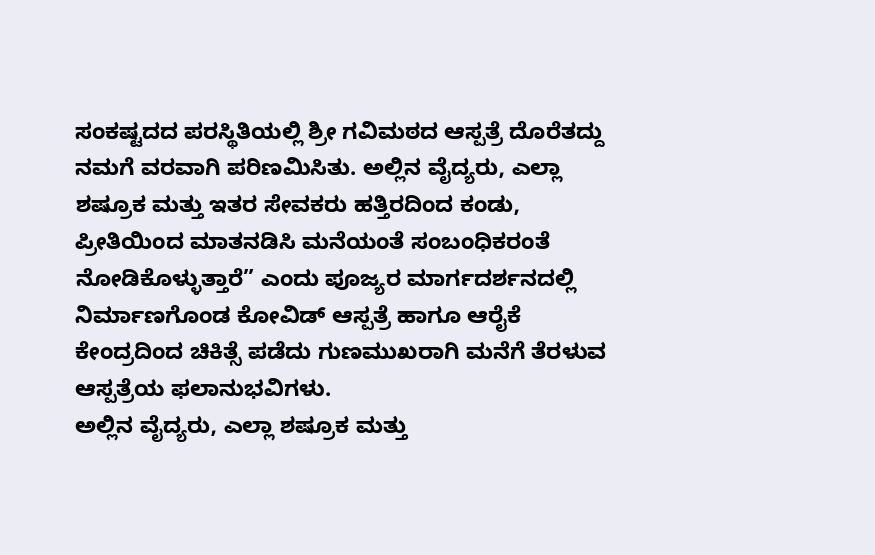ಸಂಕಷ್ಟದದ ಪರಸ್ಥಿತಿಯಲ್ಲಿ ಶ್ರೀ ಗವಿಮಠದ ಆಸ್ಪತ್ರೆ ದೊರೆತದ್ದು ನಮಗೆ ವರವಾಗಿ ಪರಿಣಮಿಸಿತು. ಅಲ್ಲಿನ ವೈದ್ಯರು, ಎಲ್ಲಾ ಶಷ್ರೂಕ ಮತ್ತು ಇತರ ಸೇವಕರು ಹತ್ತಿರದಿಂದ ಕಂಡು, ಪ್ರೀತಿಯಿಂದ ಮಾತನಡಿಸಿ ಮನೆಯಂತೆ ಸಂಬಂಧಿಕರಂತೆ ನೋಡಿಕೊಳ್ಳುತ್ತಾರೆ” ಎಂದು ಪೂಜ್ಯರ ಮಾರ್ಗದರ್ಶನದಲ್ಲಿ ನಿರ್ಮಾಣಗೊಂಡ ಕೋವಿಡ್ ಆಸ್ಪತ್ರೆ ಹಾಗೂ ಆರೈಕೆ ಕೇಂದ್ರದಿಂದ ಚಿಕಿತ್ಸೆ ಪಡೆದು ಗುಣಮುಖರಾಗಿ ಮನೆಗೆ ತೆರಳುವ ಆಸ್ಪತ್ರೆಯ ಫಲಾನುಭವಿಗಳು.
ಅಲ್ಲಿನ ವೈದ್ಯರು, ಎಲ್ಲಾ ಶಷ್ರೂಕ ಮತ್ತು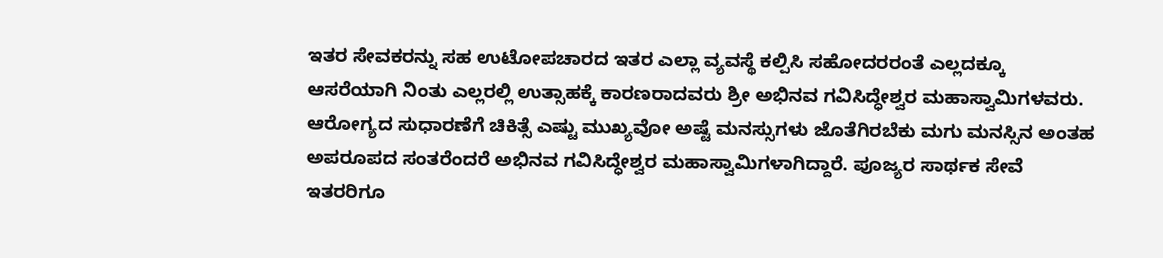ಇತರ ಸೇವಕರನ್ನು ಸಹ ಉಟೋಪಚಾರದ ಇತರ ಎಲ್ಲಾ ವ್ಯವಸ್ಥೆ ಕಲ್ಪಿಸಿ ಸಹೋದರರಂತೆ ಎಲ್ಲದಕ್ಕೂ ಆಸರೆಯಾಗಿ ನಿಂತು ಎಲ್ಲರಲ್ಲಿ ಉತ್ಸಾಹಕ್ಕೆ ಕಾರಣರಾದವರು ಶ್ರೀ ಅಭಿನವ ಗವಿಸಿದ್ಧೇಶ್ವರ ಮಹಾಸ್ವಾಮಿಗಳವರು. ಆರೋಗ್ಯದ ಸುಧಾರಣೆಗೆ ಚಿಕಿತ್ಸೆ ಎಷ್ಟು ಮುಖ್ಯವೋ ಅಷ್ಟೆ ಮನಸ್ಸುಗಳು ಜೊತೆಗಿರಬೆಕು ಮಗು ಮನಸ್ಸಿನ ಅಂತಹ ಅಪರೂಪದ ಸಂತರೆಂದರೆ ಅಭಿನವ ಗವಿಸಿದ್ಧೇಶ್ವರ ಮಹಾಸ್ವಾಮಿಗಳಾಗಿದ್ದಾರೆ. ಪೂಜ್ಯರ ಸಾರ್ಥಕ ಸೇವೆ ಇತರರಿಗೂ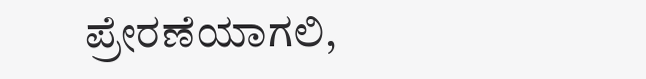ಪ್ರೇರಣೆಯಾಗಲಿ,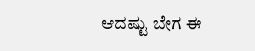ಆದಷ್ಟು ಬೇಗ ಈ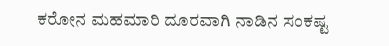ಕರೋನ ಮಹಮಾರಿ ದೂರವಾಗಿ ನಾಡಿನ ಸಂಕಷ್ಟ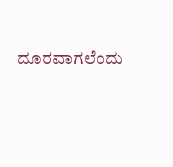ದೂರವಾಗಲೆಂದು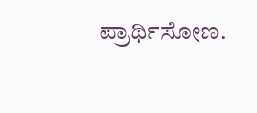ಪ್ರಾರ್ಥಿಸೋಣ.